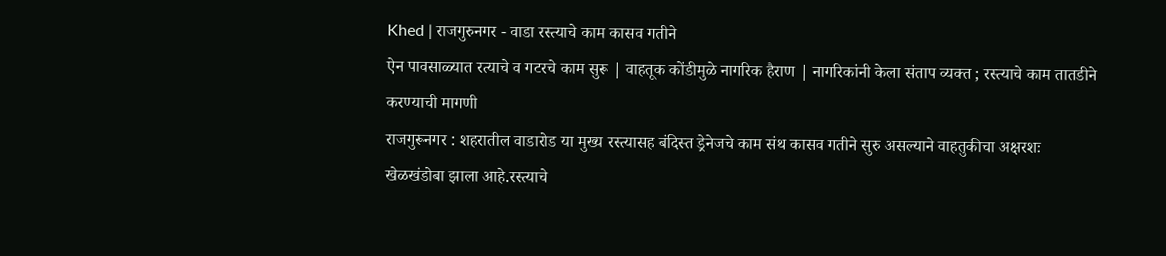Khed | राजगुरुनगर - वाडा रस्त्याचे काम कासव गतीने
ऐन पावसाळ्यात रत्याचे व गटरचे काम सुरू | वाहतूक कोंडीमुळे नागरिक हैराण | नागरिकांनी केला संताप व्यक्त ; रस्त्याचे काम तातडीने करण्याची मागणी
राजगुरूनगर : शहरातील वाडारोड या मुख्य रस्त्यासह बंदिस्त ड्रेनेजचे काम संथ कासव गतीने सुरु असल्याने वाहतुकीचा अक्षरशः खेळखंडोबा झाला आहे.रस्त्याचे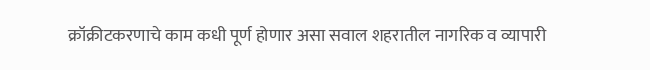क्रॉक्रीटकरणाचे काम कधी पूर्ण होणार असा सवाल शहरातील नागरिक व व्यापारी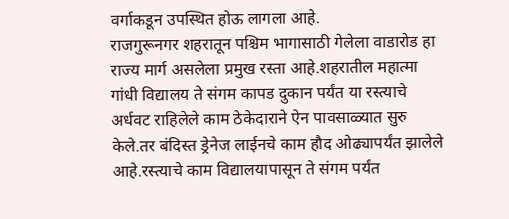वर्गाकडून उपस्थित होऊ लागला आहे.
राजगुरूनगर शहरातून पश्चिम भागासाठी गेलेला वाडारोड हा राज्य मार्ग असलेला प्रमुख रस्ता आहे.शहरातील महात्मा गांधी विद्यालय ते संगम कापड दुकान पर्यंत या रस्त्याचे अर्धवट राहिलेले काम ठेकेदाराने ऐन पावसाळ्यात सुरु केले.तर बंदिस्त ड्रेनेज लाईनचे काम हौद ओढ्यापर्यंत झालेले आहे.रस्त्याचे काम विद्यालयापासून ते संगम पर्यंत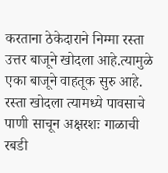करताना ठेकेदाराने निम्मा रस्ता उत्तर बाजूने खोदला आहे.त्यामुळे एका बाजूने वाहतूक सुरु आहे.
रस्ता खोदला त्यामध्ये पावसाचे पाणी साचून अक्षरशः गाळाची रबडी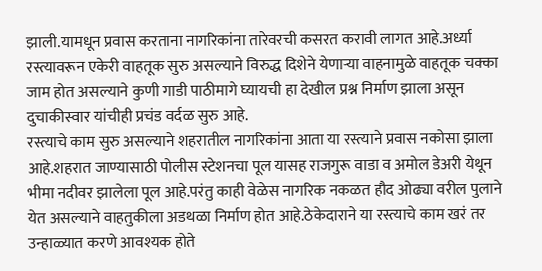झाली.यामधून प्रवास करताना नागरिकांना तारेवरची कसरत करावी लागत आहे.अर्ध्या रस्त्यावरून एकेरी वाहतूक सुरु असल्याने विरुद्ध दिशेने येणाऱ्या वाहनामुळे वाहतूक चक्का जाम होत असल्याने कुणी गाडी पाठीमागे घ्यायची हा देखील प्रश्न निर्माण झाला असून दुचाकीस्वार यांचीही प्रचंड वर्दळ सुरु आहे.
रस्त्याचे काम सुरु असल्याने शहरातील नागरिकांना आता या रस्त्याने प्रवास नकोसा झाला आहे.शहरात जाण्यासाठी पोलीस स्टेशनचा पूल यासह राजगुरू वाडा व अमोल डेअरी येथून भीमा नदीवर झालेला पूल आहे.परंतु काही वेळेस नागरिक नकळत हौद ओढ्या वरील पुलाने येत असल्याने वाहतुकीला अडथळा निर्माण होत आहे.ठेकेदाराने या रस्त्याचे काम खरं तर उन्हाळ्यात करणे आवश्यक होते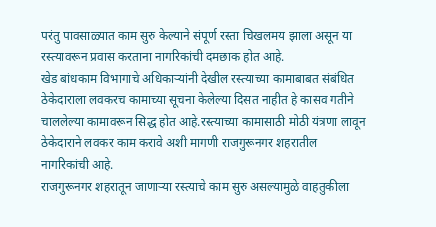परंतु पावसाळ्यात काम सुरु केल्याने संपूर्ण रस्ता चिखलमय झाला असून या रस्त्यावरून प्रवास करताना नागरिकांची दमछाक होत आहे.
खेड बांधकाम विभागाचे अधिकाऱ्यांनी देखील रस्त्याच्या कामाबाबत संबंधित ठेकेदाराला लवकरच कामाच्या सूचना केलेल्या दिसत नाहीत हे कासव गतीने चाललेल्या कामावरून सिद्ध होत आहे.रस्त्याच्या कामासाठी मोठी यंत्रणा लावून ठेकेदाराने लवकर काम करावे अशी मागणी राजगुरूनगर शहरातील नागरिकांची आहे.
राजगुरूनगर शहरातून जाणाऱ्या रस्त्याचे काम सुरु असल्यामुळे वाहतुकीला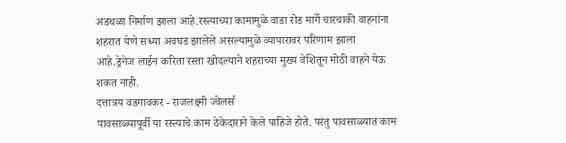अडथळा निर्माण झाला आहे.रस्त्याच्या कामामुळे वाडा रोड मार्गे चारचाकी वाहनांना शहरात येणे सध्या अवघड झालेले असल्यामुळे व्यापारावर परिणाम झाला आहे.ड्रेनेज लाईन करिता रस्ता खोदल्याने शहराच्या मुख्य वेशितून मोठी वाहने येऊ शकत नाही.
दत्तात्रय वडगावकर - राजलक्ष्मी ज्वेलर्स
पावसाळ्यापूर्वी या रस्त्याचे काम ठेकेदाराने केले पाहिजे होते. परंतु पावसाळ्यात काम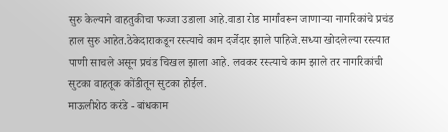सुरु केल्याने वाहतुकीचा फज्जा उडाला आहे.वाडा रोड मार्गांवरून जाणाऱ्या नागरिकांचे प्रचंड हाल सुरु आहेत.ठेकेदाराकडून रस्त्याचे काम दर्जेदार झाले पाहिजे.सध्या खोदलेल्या रस्त्यात पाणी साचले असून प्रचंड चिखल झाला आहे. लवकर रस्त्याचे काम झाले तर नागरिकांची सुटका वाहतूक कोंडीतून सुटका होईल.
माऊलीशेठ करंडे - बांधकाम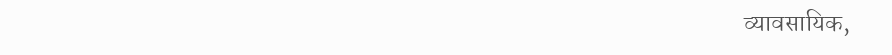व्यावसायिक,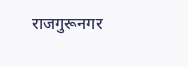राजगुरूनगर